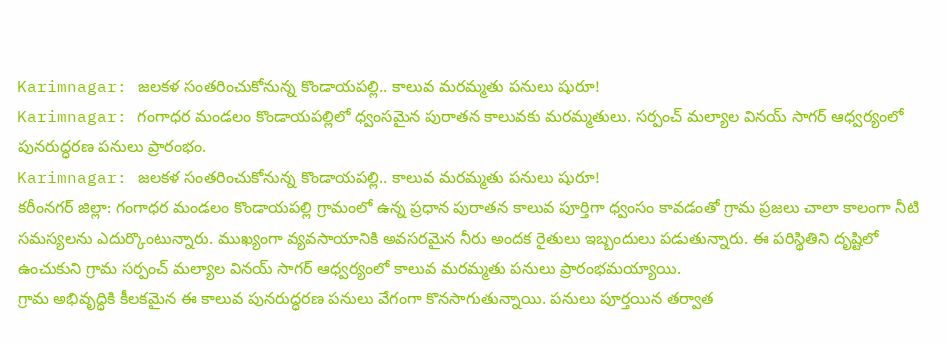Karimnagar: జలకళ సంతరించుకోనున్న కొండాయపల్లి.. కాలువ మరమ్మతు పనులు షురూ!
Karimnagar: గంగాధర మండలం కొండాయపల్లిలో ధ్వంసమైన పురాతన కాలువకు మరమ్మతులు. సర్పంచ్ మల్యాల వినయ్ సాగర్ ఆధ్వర్యంలో పునరుద్ధరణ పనులు ప్రారంభం.
Karimnagar: జలకళ సంతరించుకోనున్న కొండాయపల్లి.. కాలువ మరమ్మతు పనులు షురూ!
కరీంనగర్ జిల్లా: గంగాధర మండలం కొండాయపల్లి గ్రామంలో ఉన్న ప్రధాన పురాతన కాలువ పూర్తిగా ధ్వంసం కావడంతో గ్రామ ప్రజలు చాలా కాలంగా నీటి సమస్యలను ఎదుర్కొంటున్నారు. ముఖ్యంగా వ్యవసాయానికి అవసరమైన నీరు అందక రైతులు ఇబ్బందులు పడుతున్నారు. ఈ పరిస్థితిని దృష్టిలో ఉంచుకుని గ్రామ సర్పంచ్ మల్యాల వినయ్ సాగర్ ఆధ్వర్యంలో కాలువ మరమ్మతు పనులు ప్రారంభమయ్యాయి.
గ్రామ అభివృద్ధికి కీలకమైన ఈ కాలువ పునరుద్ధరణ పనులు వేగంగా కొనసాగుతున్నాయి. పనులు పూర్తయిన తర్వాత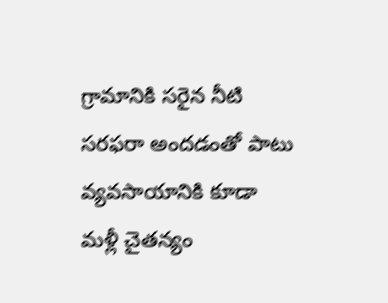గ్రామానికి సరైన నీటి సరఫరా అందడంతో పాటు వ్యవసాయానికి కూడా మళ్లీ చైతన్యం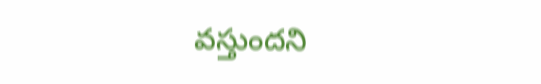వస్తుందని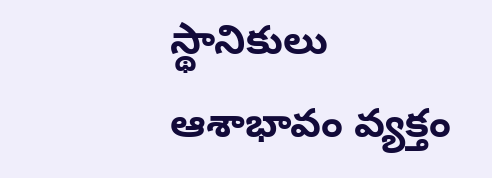స్థానికులు ఆశాభావం వ్యక్తం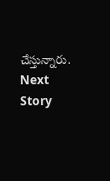చేస్తున్నారు.
Next Story